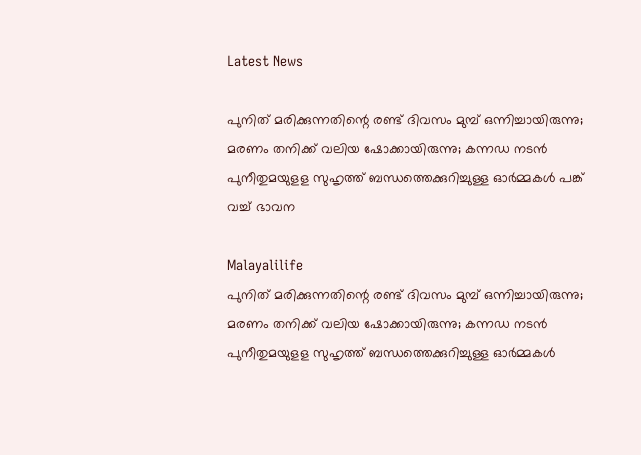Latest News

പുനിത് മരിക്കുന്നതിന്റെ രണ്ട് ദിവസം മുമ്പ് ഒന്നിച്ചായിരുന്നു;  മരണം തനിക്ക് വലിയ ഷോക്കായിരുന്നു; കന്നഡ നടന്‍ പുനീതുമയുളള സുഹൃത്ത് ബന്ധത്തെക്കുറിച്ചുള്ള ഓര്‍മ്മകള്‍ പങ്ക് വച്ച് ഭാവന

Malayalilife
പുനിത് മരിക്കുന്നതിന്റെ രണ്ട് ദിവസം മുമ്പ് ഒന്നിച്ചായിരുന്നു;  മരണം തനിക്ക് വലിയ ഷോക്കായിരുന്നു; കന്നഡ നടന്‍ പുനീതുമയുളള സുഹൃത്ത് ബന്ധത്തെക്കുറിച്ചുള്ള ഓര്‍മ്മകള്‍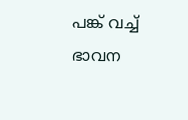പങ്ക് വച്ച് ഭാവന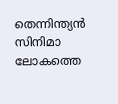തെന്നിന്ത്യന്‍ സിനിമാ ലോകത്തെ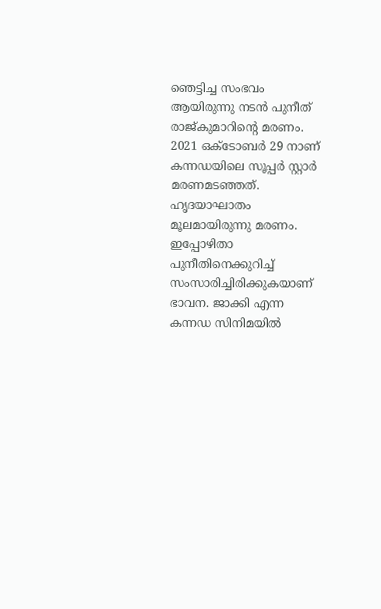ഞെട്ടിച്ച സംഭവം ആയിരുന്നു നടന്‍ പുനീത് രാജ്കുമാറിന്റെ മരണം. 2021 ഒക്ടോബര്‍ 29 നാണ് കന്നഡയിലെ സൂപ്പര്‍ സ്റ്റാര്‍ മരണമടഞ്ഞത്. ഹൃദയാഘാതം മൂലമായിരുന്നു മരണം. ഇപ്പോഴിതാ പുനീതിനെക്കുറിച്ച് സംസാരിച്ചിരിക്കുകയാണ് ഭാവന. ജാക്കി എന്ന കന്നഡ സിനിമയില്‍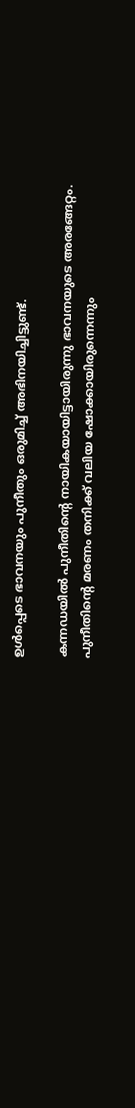ഉള്‍പ്പെടെ ഭാവനയും പുനീതും ഒരുമിച്ച് അഭിനയിച്ചിട്ടുണ്ട്.

കന്നഡയില്‍ പുനീതിന്റെ നായികയായിട്ടായിരുന്നു ഭാവനയുടെ അരങ്ങേറ്റം.
പുനീതിന്റെ മരണം തനിക്ക് വലിയ ഷോക്കായിരുന്നെന്നും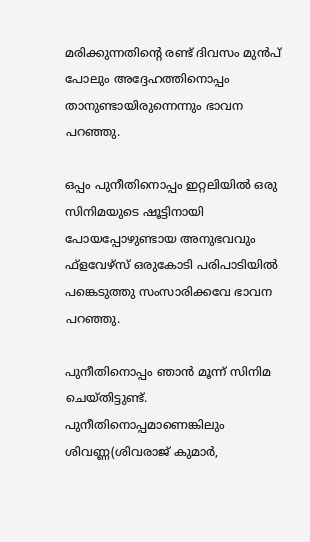മരിക്കുന്നതിന്റെ രണ്ട് ദിവസം മുന്‍പ് പോലും അദ്ദേഹത്തിനൊപ്പം താനുണ്ടായിരുന്നെന്നും ഭാവന പറഞ്ഞു.

ഒപ്പം പുനീതിനൊപ്പം ഇറ്റലിയില്‍ ഒരു സിനിമയുടെ ഷൂട്ടിനായി പോയപ്പോഴുണ്ടായ അനുഭവവും ഫ്ളവേഴ്സ് ഒരുകോടി പരിപാടിയില്‍ പങ്കെടുത്തു സംസാരിക്കവേ ഭാവന പറഞ്ഞു.

പുനീതിനൊപ്പം ഞാന്‍ മൂന്ന് സിനിമ ചെയ്തിട്ടുണ്ട്. പുനീതിനൊപ്പമാണെങ്കിലും ശിവണ്ണ(ശിവരാജ് കുമാര്‍,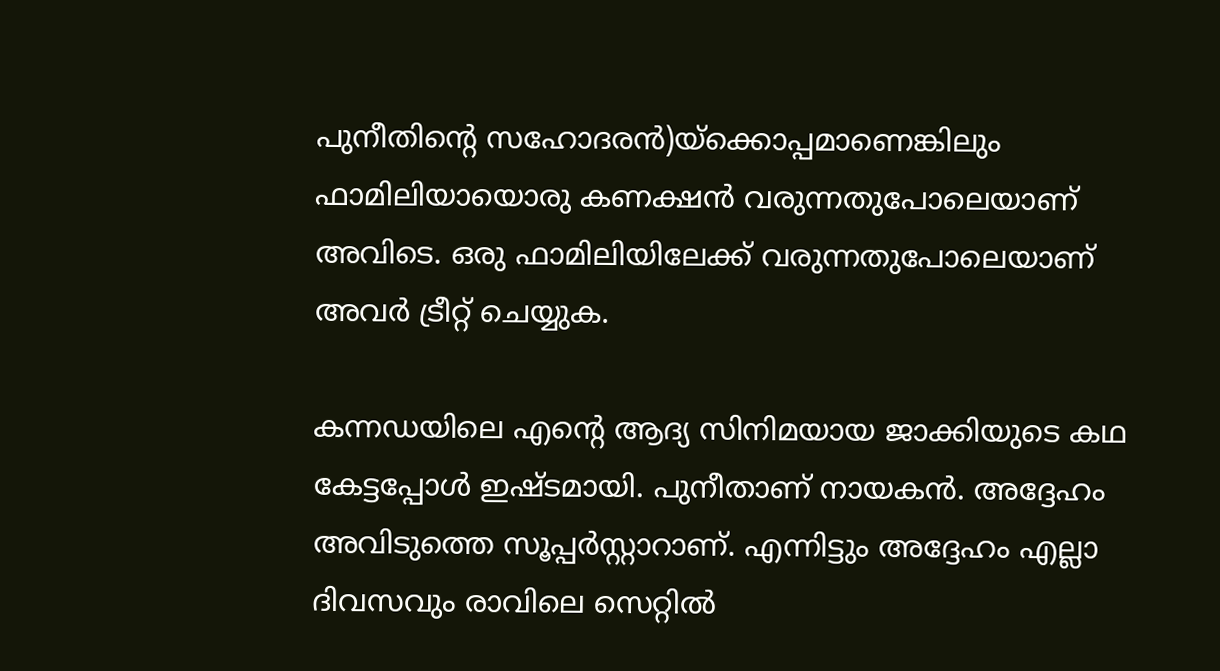പുനീതിന്റെ സഹോദരന്‍)യ്ക്കൊപ്പമാണെങ്കിലും ഫാമിലിയായൊരു കണക്ഷന്‍ വരുന്നതുപോലെയാണ് അവിടെ. ഒരു ഫാമിലിയിലേക്ക് വരുന്നതുപോലെയാണ് അവര്‍ ട്രീറ്റ് ചെയ്യുക.

കന്നഡയിലെ എന്റെ ആദ്യ സിനിമയായ ജാക്കിയുടെ കഥ കേട്ടപ്പോള്‍ ഇഷ്ടമായി. പുനീതാണ് നായകന്‍. അദ്ദേഹം അവിടുത്തെ സൂപ്പര്‍സ്റ്റാറാണ്. എന്നിട്ടും അദ്ദേഹം എല്ലാ ദിവസവും രാവിലെ സെറ്റില്‍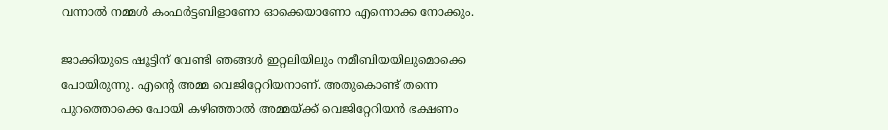വന്നാല്‍ നമ്മള്‍ കംഫര്‍ട്ടബിളാണോ ഓക്കെയാണോ എന്നൊക്ക നോക്കും.

ജാക്കിയുടെ ഷൂട്ടിന് വേണ്ടി ഞങ്ങള്‍ ഇറ്റലിയിലും നമീബിയയിലുമൊക്കെ പോയിരുന്നു. എന്റെ അമ്മ വെജിറ്റേറിയനാണ്. അതുകൊണ്ട് തന്നെ പുറത്തൊക്കെ പോയി കഴിഞ്ഞാല്‍ അമ്മയ്ക്ക് വെജിറ്റേറിയന്‍ ഭക്ഷണം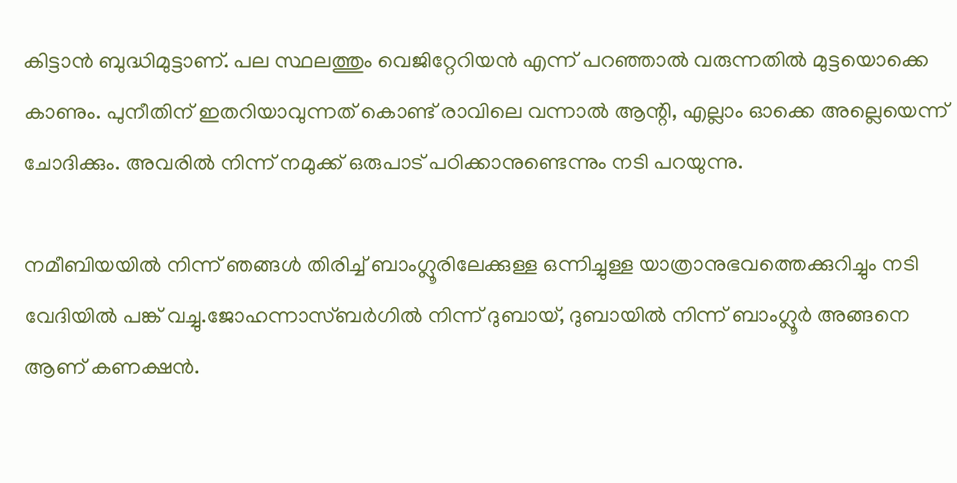കിട്ടാന്‍ ബുദ്ധിമുട്ടാണ്. പല സ്ഥലത്തും വെജിറ്റേറിയന്‍ എന്ന് പറഞ്ഞാല്‍ വരുന്നതില്‍ മുട്ടയൊക്കെ കാണും. പുനീതിന് ഇതറിയാവുന്നത് കൊണ്ട് രാവിലെ വന്നാല്‍ ആന്റി, എല്ലാം ഓക്കെ അല്ലെയെന്ന് ചോദിക്കും. അവരില്‍ നിന്ന് നമുക്ക് ഒരുപാട് പഠിക്കാനുണ്ടെന്നും നടി പറയുന്നു.

നമീബിയയില്‍ നിന്ന് ഞങ്ങള്‍ തിരിച്ച് ബാംഗ്ലൂരിലേക്കുള്ള ഒന്നിച്ചുള്ള യാത്രാനുഭവത്തെക്കുറിച്ചും നടി വേദിയില്‍ പങ്ക് വച്ചു.ജോഹന്നാസ്ബര്‍ഗില്‍ നിന്ന് ദുബായ്, ദുബായില്‍ നിന്ന് ബാംഗ്ലൂര്‍ അങ്ങനെ ആണ് കണക്ഷന്‍.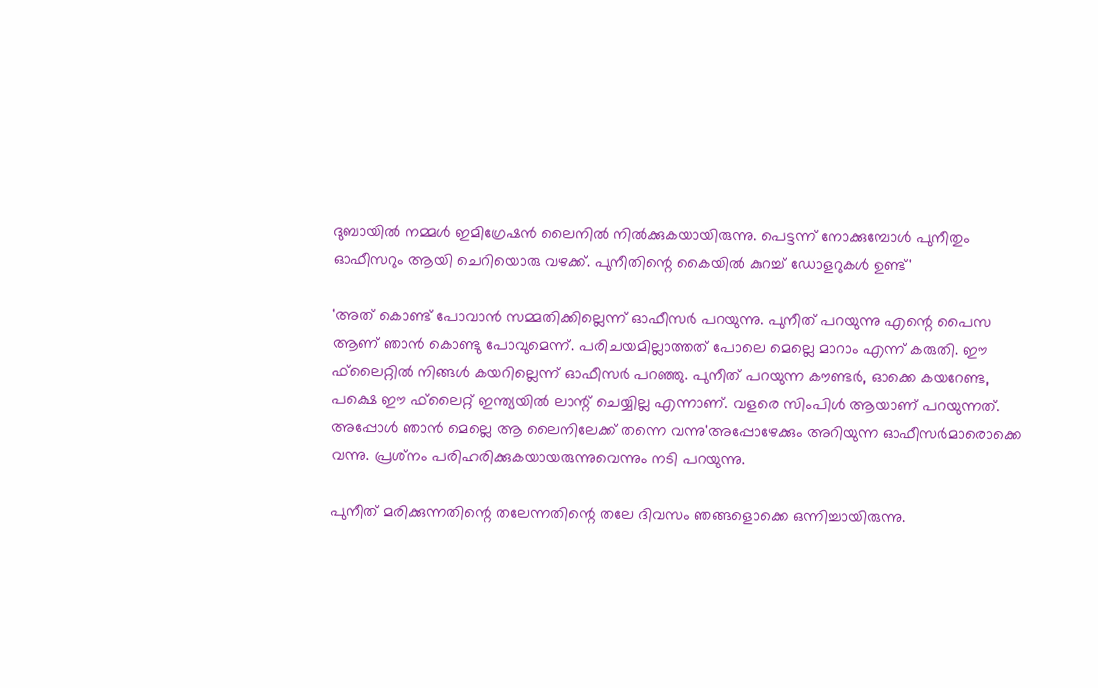ദുബായില്‍ നമ്മള്‍ ഇമിഗ്രേഷന്‍ ലൈനില്‍ നില്‍ക്കുകയായിരുന്നു. പെട്ടന്ന് നോക്കുമ്പോള്‍ പുനീതും ഓഫീസറും ആയി ചെറിയൊരു വഴക്ക്. പുനീതിന്റെ കൈയില്‍ കുറച്ച് ഡോളറുകള്‍ ഉണ്ട്'

'അത് കൊണ്ട് പോവാന്‍ സമ്മതിക്കില്ലെന്ന് ഓഫീസര്‍ പറയുന്നു. പുനീത് പറയുന്നു എന്റെ പൈസ ആണ് ഞാന്‍ കൊണ്ടു പോവുമെന്ന്. പരിചയമില്ലാത്തത് പോലെ മെല്ലെ മാറാം എന്ന് കരുതി. ഈ ഫ്‌ലൈറ്റില്‍ നിങ്ങള്‍ കയറില്ലെന്ന് ഓഫീസര്‍ പറഞ്ഞു. പുനീത് പറയുന്ന കൗണ്ടര്‍, ഓക്കെ കയറേണ്ട, പക്ഷെ ഈ ഫ്‌ലൈറ്റ് ഇന്ത്യയില്‍ ലാന്റ് ചെയ്യില്ല എന്നാണ്. വളരെ സിംപിള്‍ ആയാണ് പറയുന്നത്. അപ്പോള്‍ ഞാന്‍ മെല്ലെ ആ ലൈനിലേക്ക് തന്നെ വന്നു'അപ്പോഴേക്കും അറിയുന്ന ഓഫീസര്‍മാരൊക്കെ വന്നു. പ്രശ്‌നം പരിഹരിക്കുകയായരുന്നുവെന്നും നടി പറയുന്നു.

പുനീത് മരിക്കുന്നതിന്റെ തലേന്നതിന്റെ തലേ ദിവസം ഞങ്ങളൊക്കെ ഒന്നിച്ചായിരുന്നു.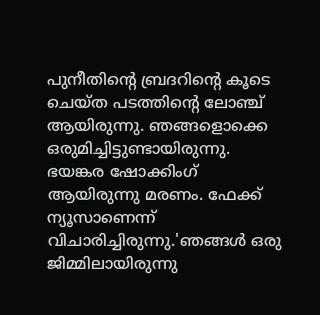പുനീതിന്റെ ബ്രദറിന്റെ കൂടെ ചെയ്ത പടത്തിന്റെ ലോഞ്ച് ആയിരുന്നു. ഞങ്ങളൊക്കെ ഒരുമിച്ചിട്ടുണ്ടായിരുന്നു. ഭയങ്കര ഷോക്കിംഗ് ആയിരുന്നു മരണം. ഫേക്ക് ന്യൂസാണെന്ന് വിചാരിച്ചിരുന്നു.'ഞങ്ങള്‍ ഒരു ജിമ്മിലായിരുന്നു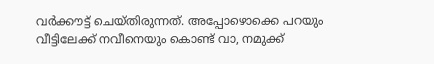വര്‍ക്കൗട്ട് ചെയ്തിരുന്നത്. അപ്പോഴൊക്കെ പറയും വീട്ടിലേക്ക് നവീനെയും കൊണ്ട് വാ, നമുക്ക്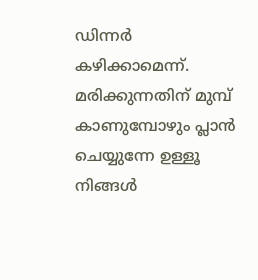ഡിന്നര്‍ കഴിക്കാമെന്ന്. മരിക്കുന്നതിന് മുമ്പ് കാണുമ്പോഴും പ്ലാന്‍ ചെയ്യുന്നേ ഉള്ളൂ നിങ്ങള്‍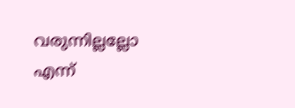വരുന്നില്ലല്ലോ എന്ന്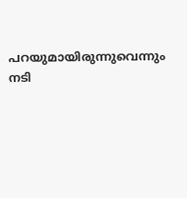പറയുമായിരുന്നുവെന്നും നടി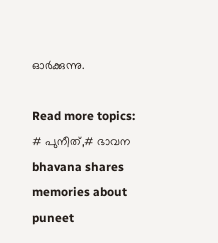ഓര്‍ക്കുന്നു.

Read more topics: # പുനീത്,# ഭാവന
bhavana shares memories about puneet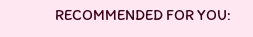RECOMMENDED FOR YOU: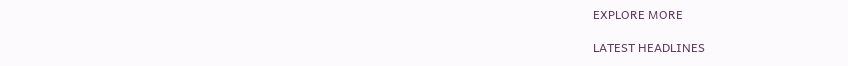EXPLORE MORE

LATEST HEADLINES